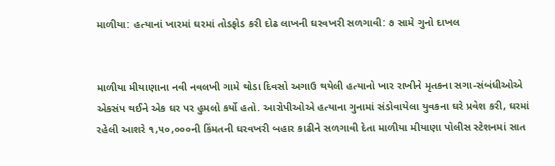માળીયા: હત્યાનાં ખારમાં ઘરમાં તોડફોડ કરી દોઢ લાખની ઘરવખરી સળગાવી: ૭ સામે ગુનો દાખલ


માળીયા મીયાણાના નવી નવલખી ગામે થોડા દિવસો અગાઉ થયેલી હત્યાનો ખાર રાખીને મૃતકના સગા-સંબંધીઓએ એકસંપ થઈને એક ઘર પર હુમલો કર્યો હતો. આરોપીઓએ હત્યાના ગુનામાં સંડોવાયેલા યુવકના ઘરે પ્રવેશ કરી, ઘરમાં રહેલી આશરે ૧,૫૦,૦૦૦ની કિંમતની ઘરવખરી બહાર કાઢીને સળગાવી દેતા માળીયા મીયાણા પોલીસ સ્ટેશનમાં સાત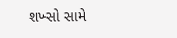શખ્સો સામે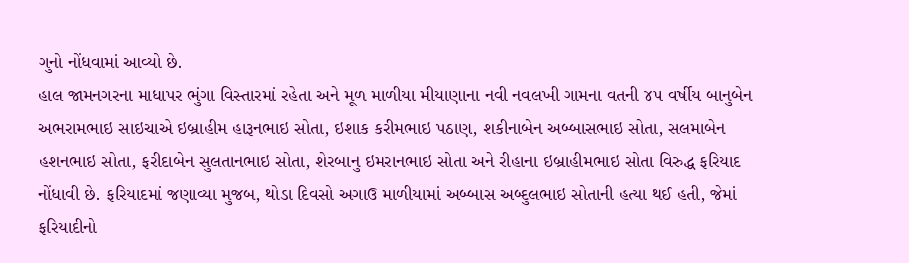ગુનો નોંધવામાં આવ્યો છે.
હાલ જામનગરના માધાપર ભુંગા વિસ્તારમાં રહેતા અને મૂળ માળીયા મીયાણાના નવી નવલખી ગામના વતની ૪૫ વર્ષીય બાનુબેન અભરામભાઇ સાઇચાએ ઇબ્રાહીમ હારૂનભાઇ સોતા, ઇશાક કરીમભાઇ પઠાણ, શકીનાબેન અબ્બાસભાઇ સોતા, સલમાબેન હશનભાઇ સોતા, ફરીદાબેન સુલતાનભાઇ સોતા, શેરબાનુ ઇમરાનભાઇ સોતા અને રીહાના ઇબ્રાહીમભાઇ સોતા વિરુદ્ધ ફરિયાદ નોંધાવી છે. ફરિયાદમાં જણાવ્યા મુજબ, થોડા દિવસો અગાઉ માળીયામાં અબ્બાસ અબ્દુલભાઇ સોતાની હત્યા થઈ હતી, જેમાં ફરિયાદીનો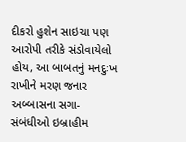દીકરો હુશેન સાઇચા પણ આરોપી તરીકે સંડોવાયેલો હોય, આ બાબતનું મનદુઃખ રાખીને મરણ જનાર અબ્બાસના સગા-સંબંધીઓ ઇબ્રાહીમ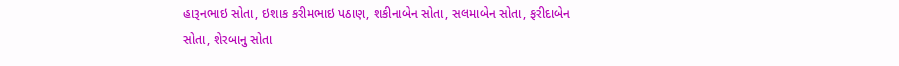હારૂનભાઇ સોતા, ઇશાક કરીમભાઇ પઠાણ, શકીનાબેન સોતા, સલમાબેન સોતા, ફરીદાબેન સોતા, શેરબાનુ સોતા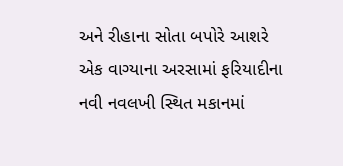અને રીહાના સોતા બપોરે આશરે એક વાગ્યાના અરસામાં ફરિયાદીના નવી નવલખી સ્થિત મકાનમાં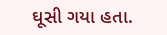ઘૂસી ગયા હતા.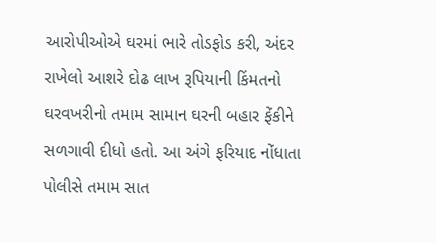આરોપીઓએ ઘરમાં ભારે તોડફોડ કરી, અંદર રાખેલો આશરે દોઢ લાખ રૂપિયાની કિંમતનો ઘરવખરીનો તમામ સામાન ઘરની બહાર ફેંકીને સળગાવી દીધો હતો. આ અંગે ફરિયાદ નોંધાતા પોલીસે તમામ સાત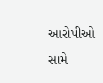આરોપીઓ સામે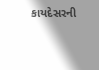કાયદેસરની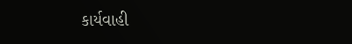કાર્યવાહી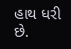હાથ ધરી છે.